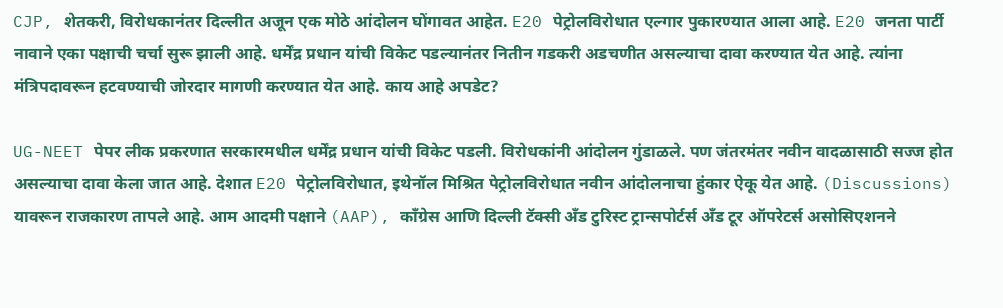CJP, शेतकरी, विरोधकानंतर दिल्लीत अजून एक मोठे आंदोलन घोंगावत आहेत. E20 पेट्रोलविरोधात एल्गार पुकारण्यात आला आहे. E20 जनता पार्टी नावाने एका पक्षाची चर्चा सुरू झाली आहे. धर्मेंद्र प्रधान यांची विकेट पडल्यानंतर नितीन गडकरी अडचणीत असल्याचा दावा करण्यात येत आहे. त्यांना मंत्रिपदावरून हटवण्याची जोरदार मागणी करण्यात येत आहे. काय आहे अपडेट?

UG-NEET पेपर लीक प्रकरणात सरकारमधील धर्मेंद्र प्रधान यांची विकेट पडली. विरोधकांनी आंदोलन गुंडाळले. पण जंतरमंतर नवीन वादळासाठी सज्ज होत असल्याचा दावा केला जात आहे. देशात E20 पेट्रोलविरोधात, इथेनॉल मिश्रित पेट्रोलविरोधात नवीन आंदोलनाचा हुंकार ऐकू येत आहे. (Discussions) यावरून राजकारण तापले आहे. आम आदमी पक्षाने (AAP), काँग्रेस आणि दिल्ली टॅक्सी अँड टुरिस्ट ट्रान्सपोर्टर्स अँड टूर ऑपरेटर्स असोसिएशनने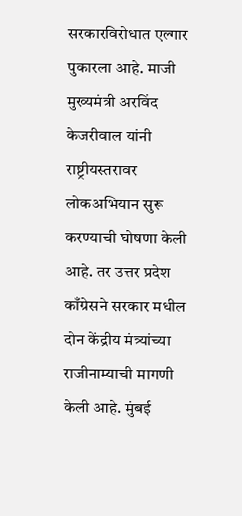सरकारविरोधात एल्गार पुकारला आहे. माजी मुख्यमंत्री अरविंद केजरीवाल यांनी राष्ट्रीयस्तरावर लोकअभियान सुरू करण्याची घोषणा केली आहे. तर उत्तर प्रदेश काँग्रेसने सरकार मधील दोन केंद्रीय मंत्र्यांच्या राजीनाम्याची मागणी केली आहे. मुंबई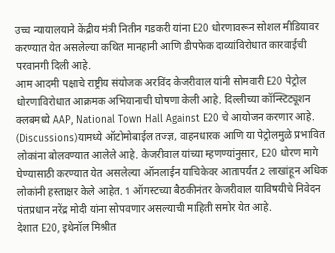उच्च न्यायालयाने केंद्रीय मंत्री नितीन गडकरी यांना E20 धोरणावरून सोशल मीडियावर करण्यात येत असलेल्या कथित मानहानी आणि डीपफेक दाव्यांविरोधात कारवाईची परवानगी दिली आहे.
आम आदमी पक्षाचे राष्ट्रीय संयोजक अरविंद केजरीवाल यांनी सोमवारी E20 पेट्रोल धोरणाविरोधात आक्रमक अभियानाची घोषणा केली आहे. दिल्लीच्या कॉन्स्टिट्यूशन क्लबमध्ये AAP, National Town Hall Against E20 चे आयोजन करणार आहे. (Discussions)यामध्ये ऑटोमोबाईल तज्ज्ञ, वाहनधारक आणि या पेट्रोलमुळे प्रभावित लोकांना बोलवण्यात आलेले आहे. केजरीवाल यांच्या म्हणण्यांनुसार, E20 धोरण मागे घेण्यासाठी करण्यात येत असलेल्या ऑनलाईन याचिकेवर आतापर्यंत 2 लाखांहून अधिक लोकांनी हस्ताक्षर केले आहेत. 1 ऑगस्टच्या बैठकीनंतर केजरीवाल याविषयीचे निवेदन पंतप्रधान नरेंद्र मोदी यांना सोपवणार असल्याची माहिती समोर येत आहे.
देशात E20, इथेनॉल मिश्रीत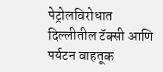पेट्रोलविरोधात दिल्लीतील टॅक्सी आणि पर्यटन वाहतूक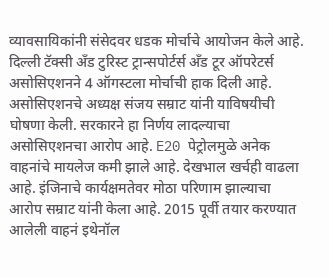व्यावसायिकांनी संसेदवर धडक मोर्चाचे आयोजन केले आहे. दिल्ली टॅक्सी अँड टुरिस्ट ट्रान्सपोर्टर्स अँड टूर ऑपरेटर्स असोसिएशनने 4 ऑगस्टला मोर्चाची हाक दिली आहे. असोसिएशनचे अध्यक्ष संजय सम्राट यांनी याविषयीची घोषणा केली. सरकारने हा निर्णय लादल्याचा असोसिएशनचा आरोप आहे. E20 पेट्रोलमुळे अनेक वाहनांचे मायलेज कमी झाले आहे. देखभाल खर्चही वाढला आहे. इंजिनाचे कार्यक्षमतेवर मोठा परिणाम झाल्याचा आरोप सम्राट यांनी केला आहे. 2015 पूर्वी तयार करण्यात आलेली वाहनं इथेनॉल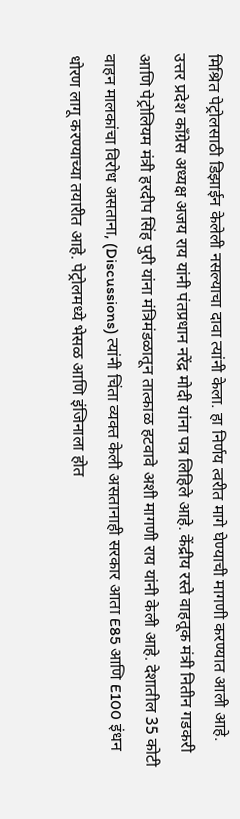मिश्रित पेट्रोलसाठी डिझाईन केलेली नसल्याचा दावा त्यांनी केला. हा निर्णय त्वरीत मागे घेण्याची मागणी करण्यात आली आहे.
उत्तर प्रदेश काँग्रेस अध्यक्ष अजय राय यांनी पंतप्रधान नरेंद्र मोदी यांना पत्र लिहिले आहे. केंद्रीय रस्ते वाहतूक मंत्री नितीन गडकरी आणि पेट्रोलियम मंत्री हरदीप सिंह पुरी यांना मंत्रिमंडळातून तात्काळ हटवावे अशी मागणी राय यांनी केली आहे. देशातील 35 कोटी वाहन मालकांचा विरोध असताना, (Discussions) त्यांनी चिंता व्यक्त केली असतानाही सरकार आता E85 आणि E100 इंधन धोरण लागू करण्याच्या तयारीत आहे. पेट्रोलमध्ये भेसळ आणि इंजिनाला होत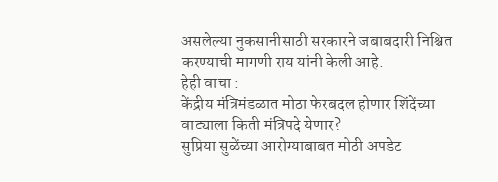असलेल्या नुकसानीसाठी सरकारने जबाबदारी निश्चित करण्याची मागणी राय यांनी केली आहे.
हेही वाचा :
केंद्रीय मंत्रिमंडळात मोठा फेरबदल होणार शिंदेंच्या वाट्याला किती मंत्रिपदे येणार?
सुप्रिया सुळेंच्या आरोग्याबाबत मोठी अपडेट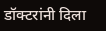डॉक्टरांनी दिला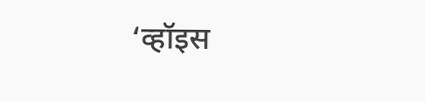‘व्हॉइस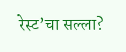रेस्ट’चा सल्ला?